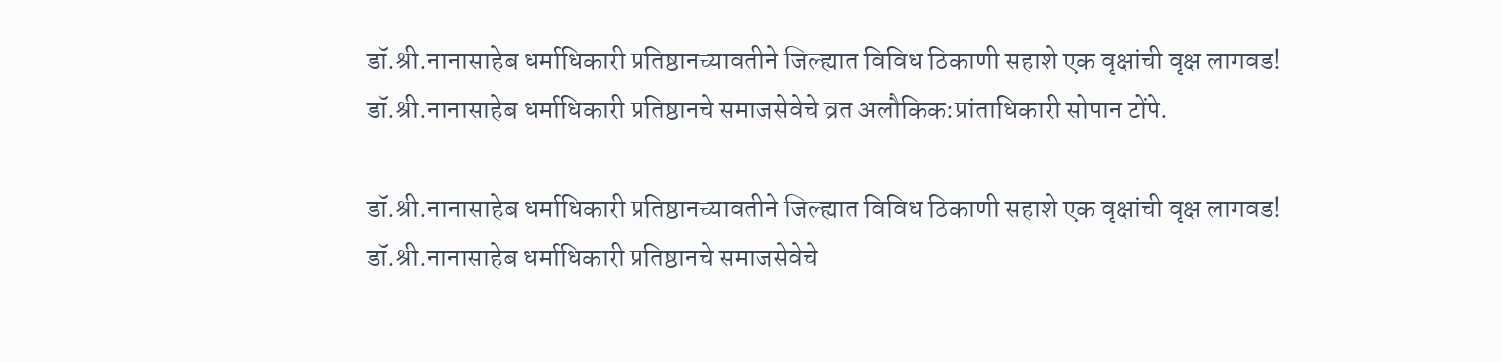डॉ.श्री.नानासाहेब धर्माधिकारी प्रतिष्ठानच्यावतीने जिल्ह्यात विविध ठिकाणी सहाशे एक वृक्षांची वृक्ष लागवड!
डॉ.श्री.नानासाहेब धर्माधिकारी प्रतिष्ठानचे समाजसेवेचे व्रत अलौकिक:प्रांताधिकारी सोपान टोंपे.

डॉ.श्री.नानासाहेब धर्माधिकारी प्रतिष्ठानच्यावतीने जिल्ह्यात विविध ठिकाणी सहाशे एक वृक्षांची वृक्ष लागवड!
डॉ.श्री.नानासाहेब धर्माधिकारी प्रतिष्ठानचे समाजसेवेचे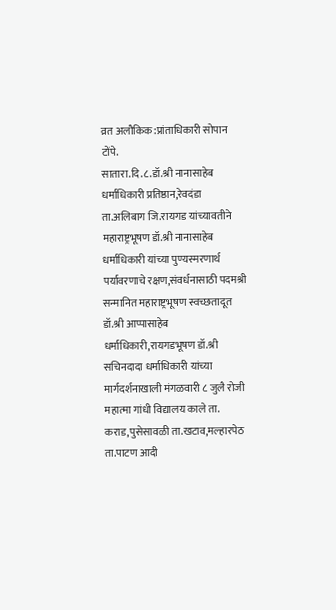व्रत अलौकिक:प्रांताधिकारी सोपान टोंपे.
सातारा.दि.८.डॉ.श्री नानासाहेब धर्माधिकारी प्रतिष्ठान,रेवदंडा ता.अलिबाग जि.रायगड यांच्यावतीने महाराष्ट्रभूषण डॉ.श्री नानासाहेब धर्माधिकारी यांच्या पुण्यस्मरणार्थ पर्यावरणाचे रक्षण,संवर्धनासाठी पदमश्री सन्मानित महाराष्ट्रभूषण स्वच्छतादूत डॉ.श्री आप्पासाहेब धर्माधिकारी,रायगडभूषण डॉ.श्री सचिनदादा धर्माधिकारी यांच्या मार्गदर्शनाखाली मंगळवारी ८ जुलै रोजी महात्मा गांधी विद्यालय काले ता. कराड,पुसेसावळी ता.खटाव,मल्हारपेठ ता.पाटण आदी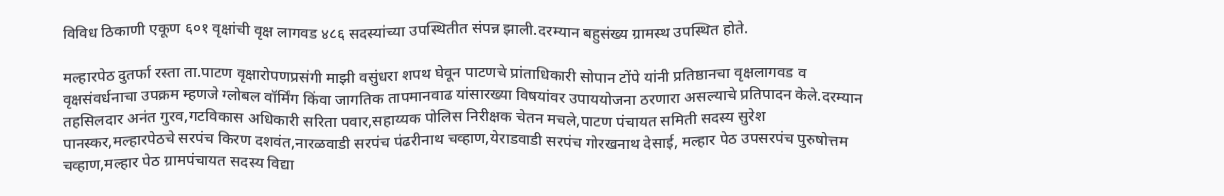विविध ठिकाणी एकूण ६०१ वृक्षांची वृक्ष लागवड ४८६ सदस्यांच्या उपस्थितीत संपन्न झाली.दरम्यान बहुसंख्य ग्रामस्थ उपस्थित होते.

मल्हारपेठ दुतर्फा रस्ता ता.पाटण वृक्षारोपणप्रसंगी माझी वसुंधरा शपथ घेवून पाटणचे प्रांताधिकारी सोपान टोंपे यांनी प्रतिष्ठानचा वृक्षलागवड व वृक्षसंवर्धनाचा उपक्रम म्हणजे ग्लोबल वॉर्मिंग किंवा जागतिक तापमानवाढ यांसारख्या विषयांवर उपाययोजना ठरणारा असल्याचे प्रतिपादन केले.दरम्यान तहसिलदार अनंत गुरव,गटविकास अधिकारी सरिता पवार,सहाय्यक पोलिस निरीक्षक चेतन मचले,पाटण पंचायत समिती सदस्य सुरेश पानस्कर,मल्हारपेठचे सरपंच किरण दशवंत,नारळवाडी सरपंच पंढरीनाथ चव्हाण,येराडवाडी सरपंच गोरखनाथ देसाई, मल्हार पेठ उपसरपंच पुरुषोत्तम चव्हाण,मल्हार पेठ ग्रामपंचायत सदस्य विद्या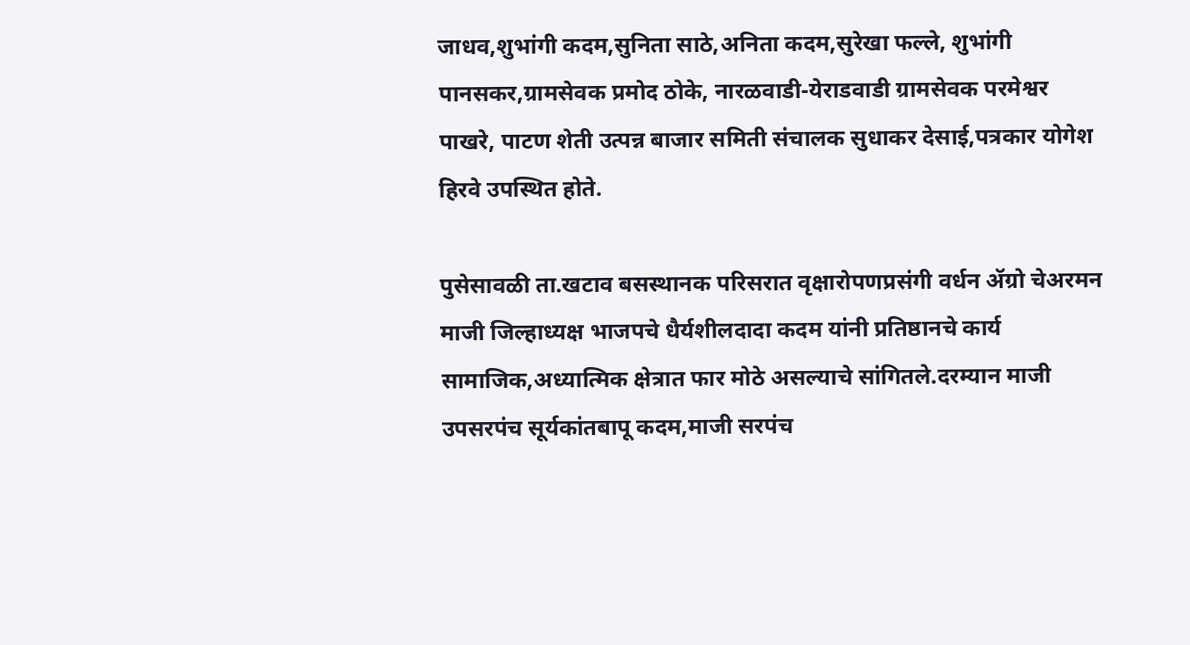जाधव,शुभांगी कदम,सुनिता साठे,अनिता कदम,सुरेखा फल्ले, शुभांगी पानसकर,ग्रामसेवक प्रमोद ठोके, नारळवाडी-येराडवाडी ग्रामसेवक परमेश्वर पाखरे, पाटण शेती उत्पन्न बाजार समिती संचालक सुधाकर देसाई,पत्रकार योगेश हिरवे उपस्थित होते.

पुसेसावळी ता.खटाव बसस्थानक परिसरात वृक्षारोपणप्रसंगी वर्धन ॲग्रो चेअरमन माजी जिल्हाध्यक्ष भाजपचे धैर्यशीलदादा कदम यांनी प्रतिष्ठानचे कार्य सामाजिक,अध्यात्मिक क्षेत्रात फार मोठे असल्याचे सांगितले.दरम्यान माजी उपसरपंच सूर्यकांतबापू कदम,माजी सरपंच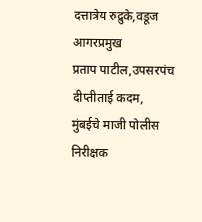दत्तात्रेय रुद्रुके,वडूज आगरप्रमुख
प्रताप पाटील,उपसरपंच दीप्तीताई कदम,
मुंबईचे माजी पोलीस निरीक्षक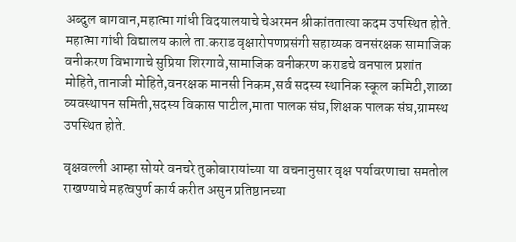अब्दुल बागवान,महात्मा गांधी विदयालयाचे चेअरमन श्रीकांततात्या कदम उपस्थित होते.
महात्मा गांधी विद्यालय काले ता.कराड वृक्षारोपणप्रसंगी सहाय्यक वनसंरक्षक सामाजिक वनीकरण विभागाचे सुप्रिया शिरगावे,सामाजिक वनीकरण कराडचे वनपाल प्रशांत मोहिते,तानाजी मोहिते,वनरक्षक मानसी निकम,सर्व सदस्य स्थानिक स्कूल कमिटी,शाळा व्यवस्थापन समिती,सदस्य विकास पाटील,माता पालक संघ,शिक्षक पालक संघ,ग्रामस्थ उपस्थित होते.

वृक्षवल्ली आम्हा सोयरे वनचरे तुकोबारायांच्या या वचनानुसार वृक्ष पर्यावरणाचा समतोल राखण्याचे महत्वपुर्ण कार्य करीत असुन प्रतिष्ठानच्या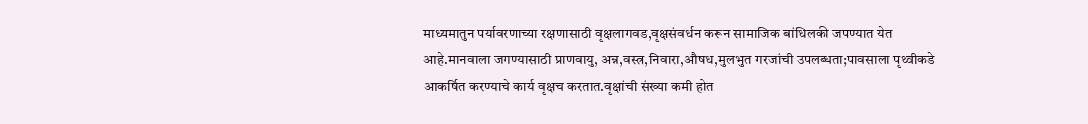माध्यमातुन पर्यावरणाच्या रक्षणासाठी वृक्षलागवड,वृक्षसंवर्धन करून सामाजिक बांधिलकी जपण्यात येत आहे.मानवाला जगण्यासाठी प्राणवायु, अन्न,वस्त्र,निवारा,औषध,मुलभुत गरजांची उपलब्धता;पावसाला पृथ्वीकडे आकर्षित करण्याचे कार्य वृक्षच करतात.वृक्षांची संख्या कमी होत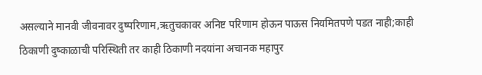असल्याने मानवी जीवनावर दुष्परिणाम,ऋतुचकावर अनिष्ट परिणाम होऊन पाऊस नियमितपणे पडत नाही;काही ठिकाणी दुष्काळाची परिस्थिती तर काही ठिकाणी नदयांना अचानक महापुर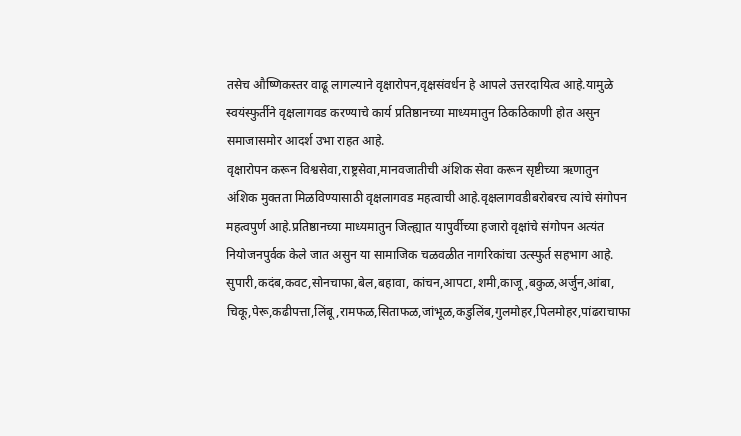तसेच औष्णिकस्तर वाढू लागल्याने वृक्षारोपन,वृक्षसंवर्धन हे आपले उत्तरदायित्व आहे.यामुळे स्वयंस्फुर्तीने वृक्षलागवड करण्याचे कार्य प्रतिष्ठानच्या माध्यमातुन ठिकठिकाणी होत असुन समाजासमोर आदर्श उभा राहत आहे.
वृक्षारोपन करून विश्वसेवा,राष्ट्रसेवा,मानवजातीची अंशिक सेवा करून सृष्टीच्या ऋणातुन अंशिक मुक्तता मिळविण्यासाठी वृक्षलागवड महत्वाची आहे.वृक्षलागवडीबरोबरच त्यांचे संगोपन महत्वपुर्ण आहे.प्रतिष्ठानच्या माध्यमातुन जिल्ह्यात यापुर्वीच्या हजारो वृक्षांचे संगोपन अत्यंत नियोजनपुर्वक केले जात असुन या सामाजिक चळवळीत नागरिकांचा उत्स्फुर्त सहभाग आहे.
सुपारी,कदंब,कवट,सोनचाफा,बेल,बहावा, कांचन,आपटा,शमी,काजू,बकुळ,अर्जुन,आंबा, चिकू,पेरू,कढीपत्ता,लिंबू,रामफळ,सिताफळ,जांभूळ,कडुलिंब,गुलमोहर,पिलमोहर,पांढराचाफा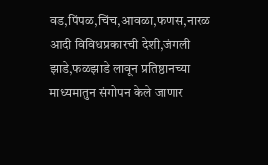वड,पिंपळ,चिंच,आवळा,फणस,नारळ आदी विविधप्रकारची देशी,जंगली झाडे,फळझाडे लावून प्रतिष्ठानच्या माध्यमातुन संगोपन केले जाणार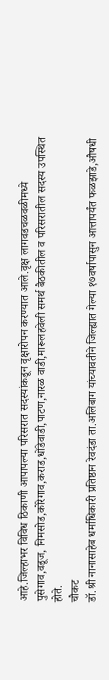आहे.जिल्हाभर विविध ठिकाणी आपापल्या परिसरात सदस्यांकडून वृक्षारोपन करण्यात आले.वृक्ष लागवडचळवळीमध्ये पुसेगाव,वडूज, निमसोड,कोरेगाव,कराड,धोंडेवाडी,पाटण,नारळ वाडी,मारूलहवेली समर्थ बैठकीतील व परिसरातील सदस्य उपस्थित होते.
चौकट
डॉ.श्री नानासाहेब धर्माधिकारी प्रतिष्ठान रेवदंडा ता.अलिबाग यांच्यावतीने जिल्ह्यात गेल्या १७वर्षापासुन आत्तापर्यंत फळझाडे,औषधी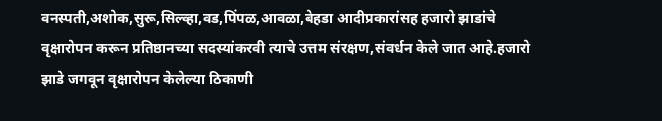वनस्पती,अशोक,सुरू,सिल्व्हा,वड,पिंपळ,आवळा,बेहडा आदीप्रकारांसह हजारो झाडांचे वृक्षारोपन करून प्रतिष्ठानच्या सदस्यांकरवी त्याचे उत्तम संरक्षण,संवर्धन केले जात आहे.हजारो झाडे जगवून वृक्षारोपन केलेल्या ठिकाणी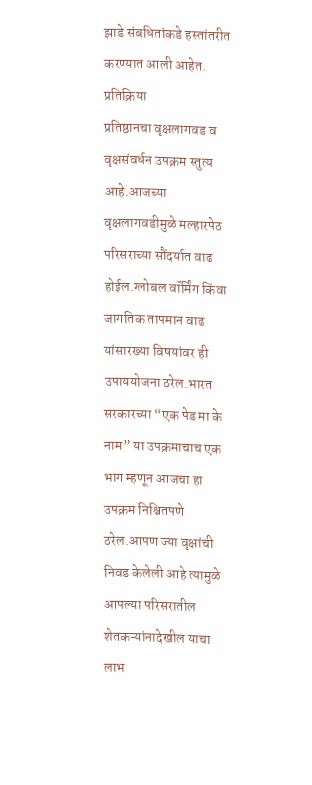झाडे संबधितांकडे हस्तांतरीत करण्यात आली आहेत.
प्रतिक्रिया
प्रतिष्ठानचा वृक्षलागवड व वृक्षसंवर्धन उपक्रम स्तुत्य आहे.आजच्या वृक्षलागवडीमुळे मल्हारपेठ परिसराच्या सौंदर्यात वाढ होईल.ग्लोबल वॉर्मिंग किंवा जागतिक तापमान वाढ यांसारख्या विषयांवर ही उपाययोजना ठरेल.भारत सरकारच्या “एक पेड मा के नाम” या उपक्रमाचाच एक भाग म्हणून आजचा हा उपक्रम निश्चितपणे ठरेल.आपण ज्या वृक्षांची निवड केलेली आहे त्यामुळे आपल्या परिसरातील शेतकऱ्यांनादेखील याचा लाभ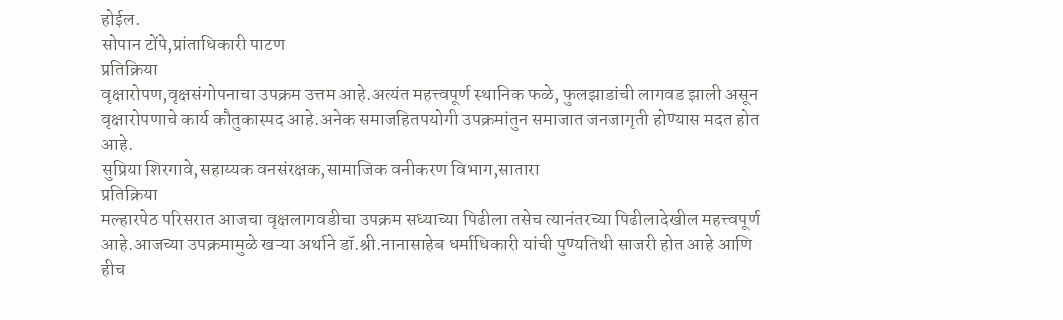होईल.
सोपान टोंपे,प्रांताधिकारी पाटण
प्रतिक्रिया
वृक्षारोपण,वृक्षसंगोपनाचा उपक्रम उत्तम आहे.अत्यंत महत्त्वपूर्ण स्थानिक फळे, फुलझाडांची लागवड झाली असून वृक्षारोपणाचे कार्य कौतुकास्पद आहे.अनेक समाजहितपयोगी उपक्रमांतुन समाजात जनजागृती होण्यास मदत होत आहे.
सुप्रिया शिरगावे,सहाय्यक वनसंरक्षक,सामाजिक वनीकरण विभाग,सातारा
प्रतिक्रिया
मल्हारपेठ परिसरात आजचा वृक्षलागवडीचा उपक्रम सध्याच्या पिढीला तसेच त्यानंतरच्या पिढीलादेखील महत्त्वपूर्ण आहे.आजच्या उपक्रमामुळे खऱ्या अर्थाने डॉ.श्री.नानासाहेब धर्माधिकारी यांची पुण्यतिथी साजरी होत आहे आणि हीच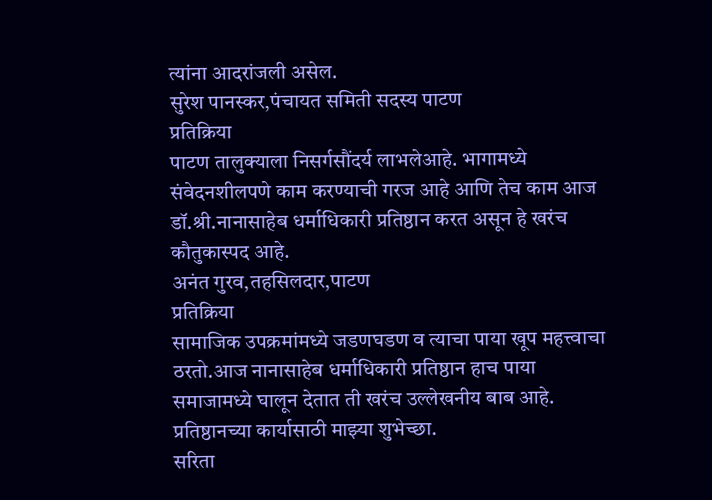त्यांना आदरांजली असेल.
सुरेश पानस्कर,पंचायत समिती सदस्य पाटण
प्रतिक्रिया
पाटण तालुक्याला निसर्गसौंदर्य लाभलेआहे. भागामध्ये संवेदनशीलपणे काम करण्याची गरज आहे आणि तेच काम आज डॉ.श्री.नानासाहेब धर्माधिकारी प्रतिष्ठान करत असून हे खरंच कौतुकास्पद आहे.
अनंत गुरव,तहसिलदार,पाटण
प्रतिक्रिया
सामाजिक उपक्रमांमध्ये जडणघडण व त्याचा पाया खूप महत्त्वाचा ठरतो.आज नानासाहेब धर्माधिकारी प्रतिष्ठान हाच पाया समाजामध्ये घालून देतात ती खरंच उल्लेखनीय बाब आहे. प्रतिष्ठानच्या कार्यासाठी माझ्या शुभेच्छा.
सरिता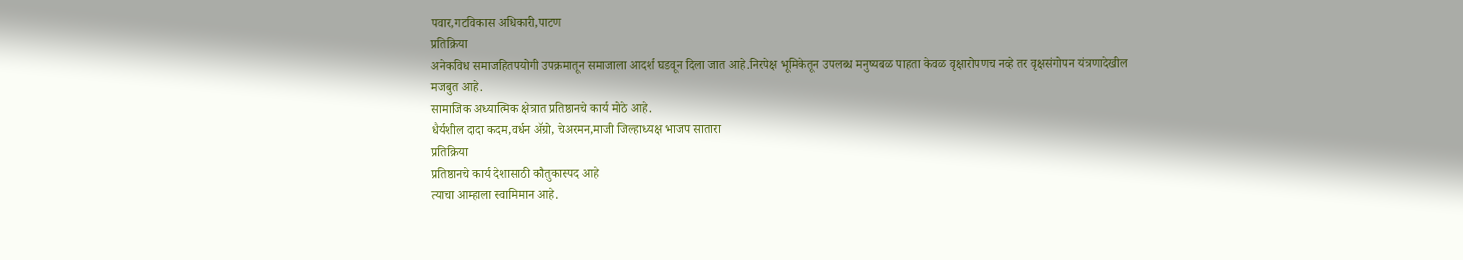पवार,गटविकास अधिकारी,पाटण
प्रतिक्रिया
अनेकविध समाजहितपयोगी उपक्रमातून समाजाला आदर्श घडवून दिला जात आहे.निरपेक्ष भूमिकेतून उपलब्ध मनुष्यबळ पाहता केवळ वृक्षारोपणच नव्हे तर वृक्षसंगोपन यंत्रणादेखील मजबुत आहे.
सामाजिक अध्यात्मिक क्षेत्रात प्रतिष्ठानचे कार्य मोठे आहे.
धैर्यशील दादा कदम,वर्धन ॲग्रो, चेअरमन,माजी जिल्हाध्यक्ष भाजप सातारा
प्रतिक्रिया
प्रतिष्ठानचे कार्य देशासाठी कौतुकास्पद आहे
त्याचा आम्हाला स्वामिमान आहे.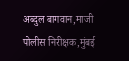अब्दुल बागवान,माजी पोलीस निरीक्षक,मुंबई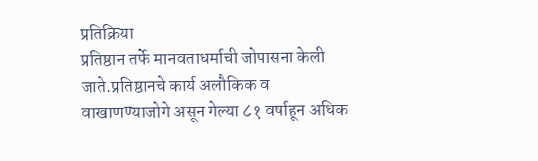प्रतिक्रिया
प्रतिष्ठान तर्फे मानवताधर्माची जोपासना केली जाते.प्रतिष्ठानचे कार्य अलौकिक व वाखाणण्याजोगे असून गेल्या ८१ वर्षाहून अधिक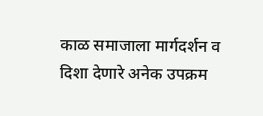काळ समाजाला मार्गदर्शन व दिशा देणारे अनेक उपक्रम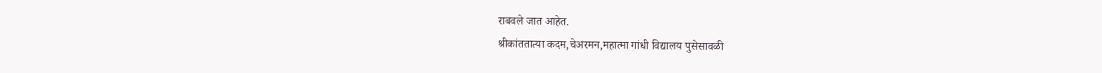राबवले जात आहेत.
श्रीकांततात्या कदम,चेअरमन,महात्मा गांधी विद्यालय पुसेसावळी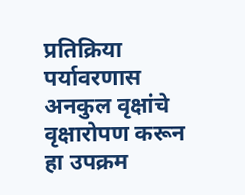प्रतिक्रिया
पर्यावरणास अनकुल वृक्षांचे वृक्षारोपण करून हा उपक्रम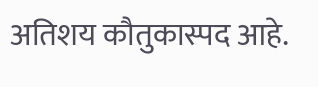अतिशय कौतुकास्पद आहे.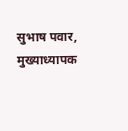सुभाष पवार, मुख्याध्यापक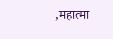,महात्मा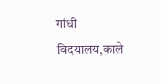गांधी विदयालय,काले